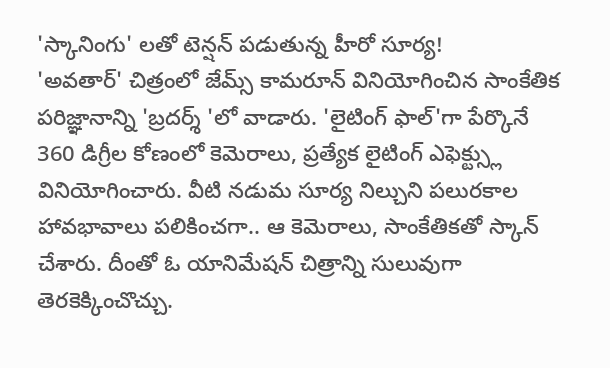'స్కానింగు' లతో టెన్షన్ పడుతున్న హీరో సూర్య!
'అవతార్' చిత్రంలో జేమ్స్ కామరూన్ వినియోగించిన సాంకేతిక పరిజ్ఞానాన్ని 'బ్రదర్శ్ 'లో వాడారు. 'లైటింగ్ ఫాల్'గా పేర్కొనే 360 డిగ్రీల కోణంలో కెమెరాలు, ప్రత్యేక లైటింగ్ ఎఫెక్ట్స్లు వినియోగించారు. వీటి నడుమ సూర్య నిల్చుని పలురకాల హావభావాలు పలికించగా.. ఆ కెమెరాలు, సాంకేతికతో స్కాన్ చేశారు. దీంతో ఓ యానిమేషన్ చిత్రాన్ని సులువుగా తెరకెక్కించొచ్చు.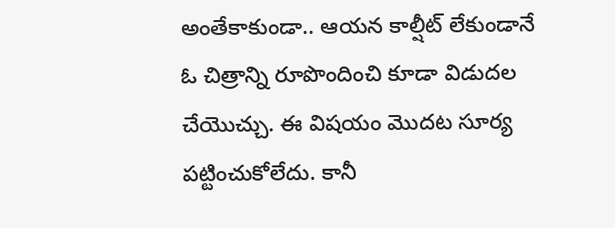అంతేకాకుండా.. ఆయన కాల్షీట్ లేకుండానే ఓ చిత్రాన్ని రూపొందించి కూడా విడుదల చేయొచ్చు. ఈ విషయం మొదట సూర్య పట్టించుకోలేదు. కానీ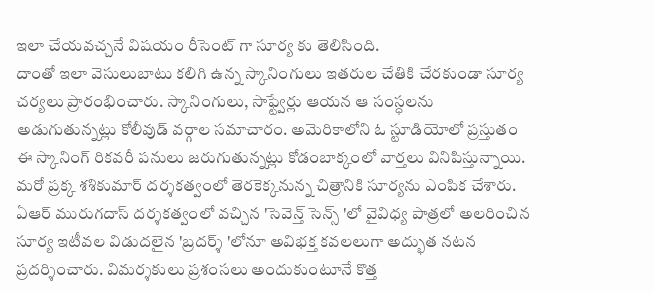ఇలా చేయవచ్చనే విషయం రీసెంట్ గా సూర్య కు తెలిసింది.
దాంతో ఇలా వెసులుబాటు కలిగి ఉన్న స్కానింగులు ఇతరుల చేతికి చేరకుండా సూర్య చర్యలు ప్రారంభించారు. స్కానింగులు, సాఫ్ట్వేర్లు ఆయన ఆ సంస్ధలను అడుగుతున్నట్లు కోలీవుడ్ వర్గాల సమాచారం. అమెరికాలోని ఓ స్టూడియోలో ప్రస్తుతం ఈ స్కానింగ్ రికవరీ పనులు జరుగుతున్నట్లు కోడంబాక్కంలో వార్తలు వినిపిస్తున్నాయి. మరో ప్రక్క శశికుమార్ దర్శకత్వంలో తెరకెక్కనున్న చిత్రానికి సూర్యను ఎంపిక చేశారు.
ఏఆర్ మురుగదాస్ దర్శకత్వంలో వచ్చిన 'సెవెన్త్ సెన్స్ 'లో వైవిధ్య పాత్రలో అలరించిన సూర్య ఇటీవల విడుదలైన 'బ్రదర్శ్ 'లోనూ అవిభక్త కవలలుగా అద్భుత నటన ప్రదర్శించారు. విమర్శకులు ప్రశంసలు అందుకుంటూనే కొత్త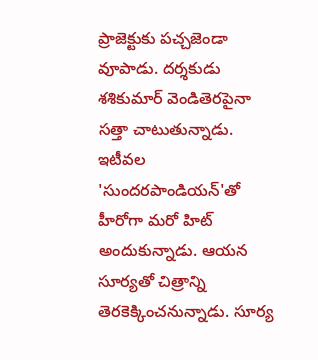ప్రాజెక్టుకు పచ్చజెండా వూపాడు. దర్శకుడు శశికుమార్ వెండితెరపైనా సత్తా చాటుతున్నాడు. ఇటీవల 'సుందరపాండియన్'తో హీరోగా మరో హిట్ అందుకున్నాడు. ఆయన సూర్యతో చిత్రాన్ని తెరకెక్కించనున్నాడు. సూర్య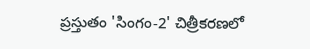ప్రస్తుతం 'సింగం-2' చిత్రీకరణలో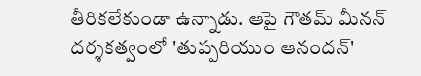తీరికలేకుండా ఉన్నాడు. ఆపై గౌతమ్ మీనన్ దర్శకత్వంలో 'తుప్పరియుం ఆనందన్'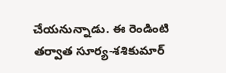చేయనున్నాడు. ఈ రెండింటి తర్వాత సూర్య-శశికుమార్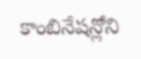కాంబినేషన్లోని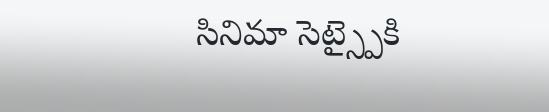సినిమా సెట్స్పైకి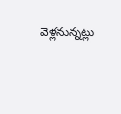వెళ్లనున్నట్లు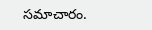సమాచారం.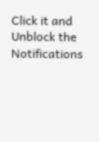Click it and Unblock the Notifications